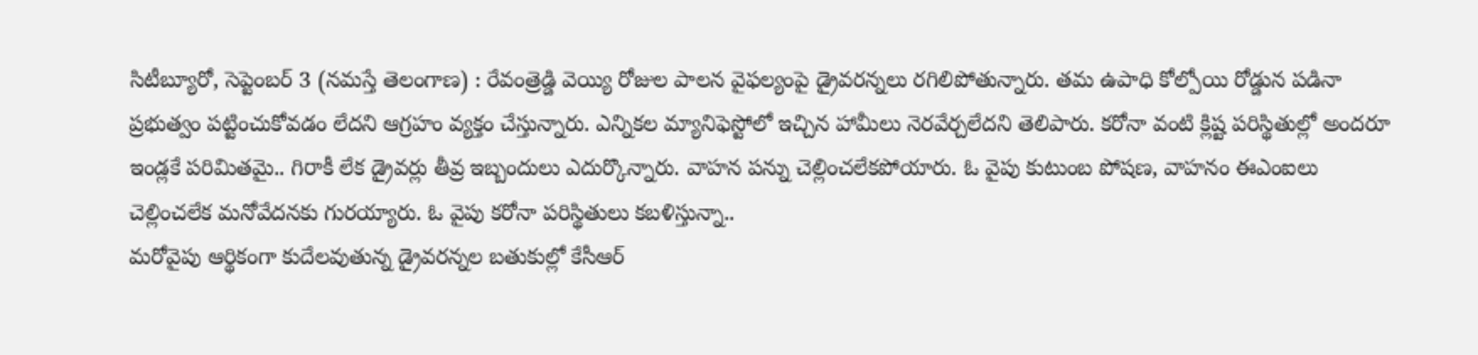సిటీబ్యూరో, సెప్టెంబర్ 3 (నమస్తే తెలంగాణ) : రేవంత్రెడ్డి వెయ్యి రోజుల పాలన వైఫల్యంపై డ్రైవరన్నలు రగిలిపోతున్నారు. తమ ఉపాధి కోల్పోయి రోడ్డున పడినా ప్రభుత్వం పట్టించుకోవడం లేదని ఆగ్రహం వ్యక్తం చేస్తున్నారు. ఎన్నికల మ్యానిఫెస్టోలో ఇచ్చిన హామీలు నెరవేర్చలేదని తెలిపారు. కరోనా వంటి క్లిష్ట పరిస్థితుల్లో అందరూ ఇండ్లకే పరిమితమై.. గిరాకీ లేక డ్రైవర్లు తీవ్ర ఇబ్బందులు ఎదుర్కొన్నారు. వాహన పన్ను చెల్లించలేకపోయారు. ఓ వైపు కుటుంబ పోషణ, వాహనం ఈఎంఐలు చెల్లించలేక మనోవేదనకు గురయ్యారు. ఓ వైపు కరోనా పరిస్థితులు కబళిస్తున్నా..
మరోవైపు ఆర్థికంగా కుదేలవుతున్న డ్రైవరన్నల బతుకుల్లో కేసీఆర్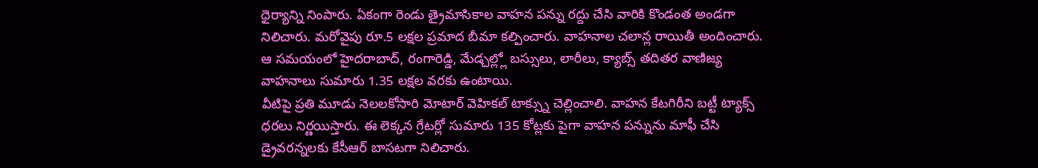ధైర్యాన్ని నింపారు. ఏకంగా రెండు త్రైమాసికాల వాహన పన్ను రద్దు చేసి వారికి కొండంత అండగా నిలిచారు. మరోవైపు రూ.5 లక్షల ప్రమాద బీమా కల్పించారు. వాహనాల చలాన్ల రాయితీ అందించారు. ఆ సమయంలో హైదరాబాద్, రంగారెడ్డి, మేడ్చల్ల్లో బస్సులు, లారీలు, క్యాబ్స్ తదితర వాణిజ్య వాహనాలు సుమారు 1.35 లక్షల వరకు ఉంటాయి.
వీటిపై ప్రతి మూడు నెలలకోసారి మోటార్ వెహికల్ టాక్స్ను చెల్లించాలి. వాహన కేటగిరీని బట్టీ ట్యాక్స్ ధరలు నిర్ణయిస్తారు. ఈ లెక్కన గ్రేటర్లో సుమారు 135 కోట్లకు పైగా వాహన పన్నును మాఫీ చేసి డ్రైవరన్నలకు కేసీఆర్ బాసటగా నిలిచారు.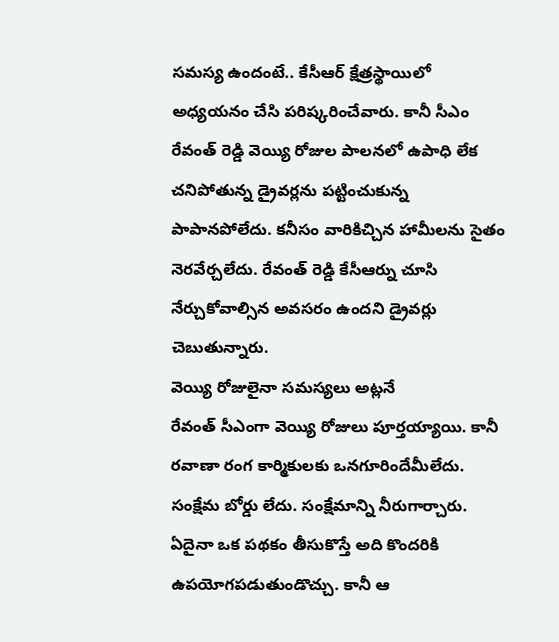సమస్య ఉందంటే.. కేసీఆర్ క్షేత్రస్థాయిలో అధ్యయనం చేసి పరిష్కరించేవారు. కానీ సీఎం రేవంత్ రెడ్డి వెయ్యి రోజుల పాలనలో ఉపాధి లేక చనిపోతున్న డ్రైవర్లను పట్టించుకున్న పాపానపోలేదు. కనీసం వారికిచ్చిన హామీలను సైతం నెరవేర్చలేదు. రేవంత్ రెడ్డి కేసీఆర్ను చూసి నేర్చుకోవాల్సిన అవసరం ఉందని డ్రైవర్లు చెబుతున్నారు.
వెయ్యి రోజులైనా సమస్యలు అట్లనే
రేవంత్ సీఎంగా వెయ్యి రోజులు పూర్తయ్యాయి. కానీ రవాణా రంగ కార్మికులకు ఒనగూరిందేమీలేదు. సంక్షేమ బోర్డు లేదు. సంక్షేమాన్ని నీరుగార్చారు. ఏదైనా ఒక పథకం తీసుకొస్తే అది కొందరికి ఉపయోగపడుతుండొచ్చు. కానీ ఆ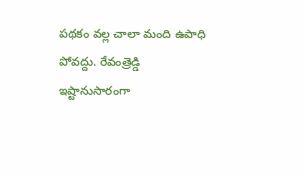పథకం వల్ల చాలా మంది ఉపాధి పోవద్దు. రేవంత్రెడ్డి ఇష్టానుసారంగా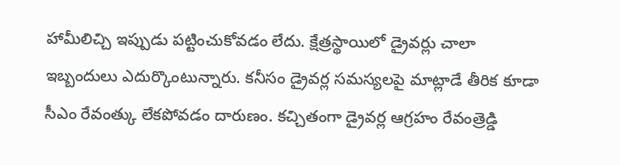హామీలిచ్చి ఇప్పుడు పట్టించుకోవడం లేదు. క్షేత్రస్థాయిలో డ్రైవర్లు చాలా ఇబ్బందులు ఎదుర్కొంటున్నారు. కనీసం డ్రైవర్ల సమస్యలపై మాట్లాడే తీరిక కూడా సీఎం రేవంత్కు లేకపోవడం దారుణం. కచ్చితంగా డ్రైవర్ల ఆగ్రహం రేవంత్రెడ్డి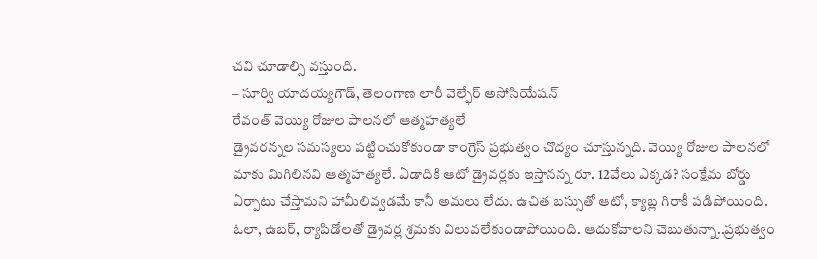చవి చూడాల్సి వస్తుంది.
– సూర్వి యాదయ్యగౌడ్, తెలంగాణ లారీ వెల్ఫేర్ అసోసియేషన్
రేవంత్ వెయ్యి రోజుల పాలనలో ఆత్మహత్యలే
డ్రైవరన్నల సమస్యలు పట్టించుకోకుండా కాంగ్రెస్ ప్రభుత్వం చొద్యం చూస్తున్నది. వెయ్యి రోజుల పాలనలో మాకు మిగిలినవి ఆత్మహత్యలే. ఏడాదికి ఆటో డ్రైవర్లకు ఇస్తానన్న రూ. 12వేలు ఎక్కడ? సంక్షేమ బోర్డు ఏర్పాటు చేస్తామని హామీలివ్వడమే కానీ అమలు లేదు. ఉచిత బస్సుతో ఆటో, క్యాబ్ల గిరాకీ పడిపోయింది. ఓలా, ఉబర్, ర్యాపిడోలతో డ్రైవర్ల శ్రమకు విలువలేకుండాపోయింది. ఆదుకోవాలని చెబుతున్నా..ప్రభుత్వం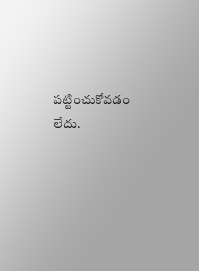పట్టించుకోవడం లేదు.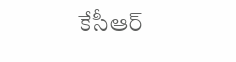కేసీఆర్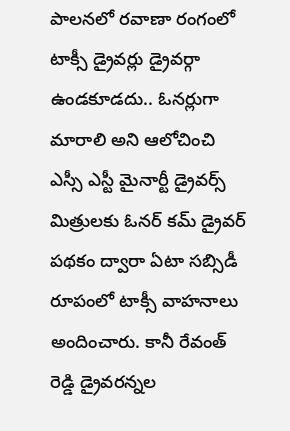పాలనలో రవాణా రంగంలో టాక్సీ డ్రైవర్లు డ్రైవర్గా ఉండకూడదు.. ఓనర్లుగా మారాలి అని ఆలోచించి ఎస్సీ ఎస్టీ మైనార్టీ డ్రైవర్స్ మిత్రులకు ఓనర్ కమ్ డ్రైవర్ పథకం ద్వారా ఏటా సబ్సిడీ రూపంలో టాక్సీ వాహనాలు అందించారు. కానీ రేవంత్ రెడ్డి డ్రైవరన్నల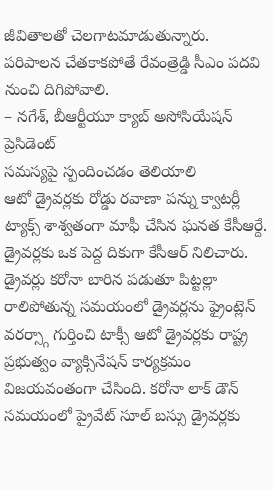జీవితాలతో చెలగాటమాడుతున్నారు. పరిపాలన చేతకాకపోతే రేవంత్రెడ్డి సీఎం పదవి నుంచి దిగిపోవాలి.
– నగేశ్, బీఆర్టీయూ క్యాబ్ అసోసియేషన్ ప్రెసిడెంట్
సమస్యపై స్పందించడం తెలియాలి
ఆటో డ్రైవర్లకు రోడ్డు రవాణా పన్ను క్వాటర్లీ ట్యాక్స్ శాశ్వతంగా మాఫీ చేసిన ఘనత కేసీఆర్దే. డ్రైవర్లకు ఒక పెద్ద దికుగా కేసీఆర్ నిలిచారు. డ్రైవర్లు కరోనా బారిన పడుతూ పిట్టల్లా రాలిపోతున్న సమయంలో డ్రైవర్లను ఫ్రైంట్లెన్ వరర్స్గా గుర్తించి టాక్సీ ఆటో డ్రైవర్లకు రాష్ట్ర ప్రభుత్వం వ్యాక్సినేషన్ కార్యక్రమం విజయవంతంగా చేసింది. కరోనా లాక్ డౌన్ సమయంలో ప్రైవేట్ సూల్ బస్సు డ్రైవర్లకు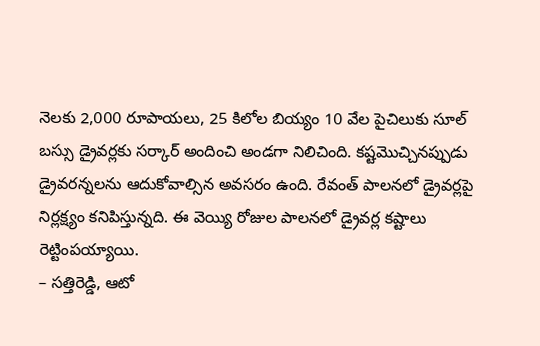నెలకు 2,000 రూపాయలు, 25 కిలోల బియ్యం 10 వేల పైచిలుకు సూల్ బస్సు డ్రైవర్లకు సర్కార్ అందించి అండగా నిలిచింది. కష్టమొచ్చినప్పుడు డ్రైవరన్నలను ఆదుకోవాల్సిన అవసరం ఉంది. రేవంత్ పాలనలో డ్రైవర్లపై నిర్లక్ష్యం కనిపిస్తున్నది. ఈ వెయ్యి రోజుల పాలనలో డ్రైవర్ల కష్టాలు రెట్టింపయ్యాయి.
– సత్తిరెడ్డి, ఆటో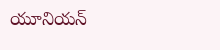యూనియన్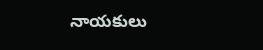నాయకులు